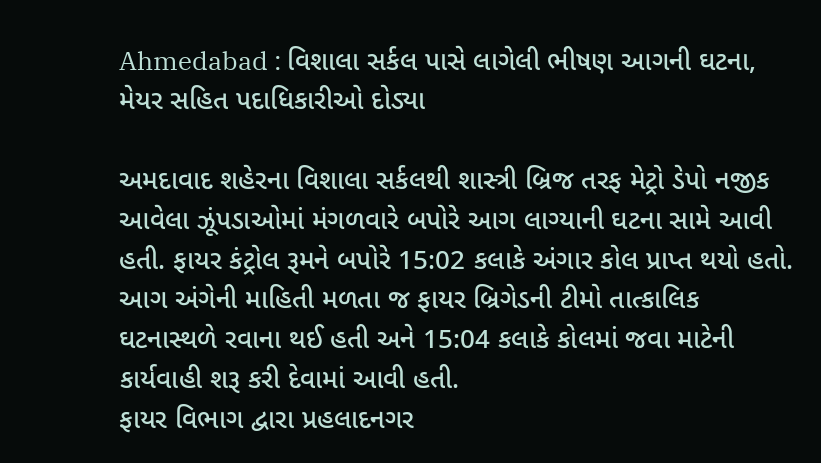Ahmedabad : વિશાલા સર્કલ પાસે લાગેલી ભીષણ આગની ઘટના, મેયર સહિત પદાધિકારીઓ દોડ્યા

અમદાવાદ શહેરના વિશાલા સર્કલથી શાસ્ત્રી બ્રિજ તરફ મેટ્રો ડેપો નજીક આવેલા ઝૂંપડાઓમાં મંગળવારે બપોરે આગ લાગ્યાની ઘટના સામે આવી હતી. ફાયર કંટ્રોલ રૂમને બપોરે 15:02 કલાકે અંગાર કોલ પ્રાપ્ત થયો હતો. આગ અંગેની માહિતી મળતા જ ફાયર બ્રિગેડની ટીમો તાત્કાલિક ઘટનાસ્થળે રવાના થઈ હતી અને 15:04 કલાકે કોલમાં જવા માટેની કાર્યવાહી શરૂ કરી દેવામાં આવી હતી.
ફાયર વિભાગ દ્વારા પ્રહલાદનગર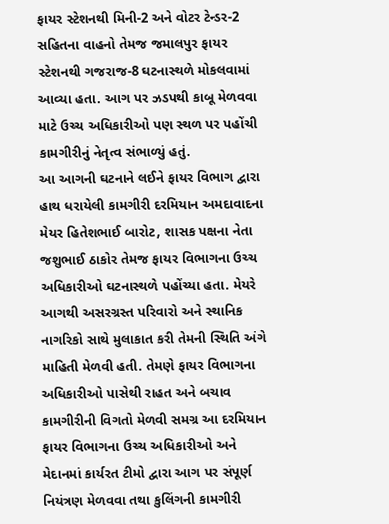ફાયર સ્ટેશનથી મિની-2 અને વોટર ટેન્ડર-2 સહિતના વાહનો તેમજ જમાલપુર ફાયર સ્ટેશનથી ગજરાજ-8 ઘટનાસ્થળે મોકલવામાં આવ્યા હતા. આગ પર ઝડપથી કાબૂ મેળવવા માટે ઉચ્ચ અધિકારીઓ પણ સ્થળ પર પહોંચી કામગીરીનું નેતૃત્વ સંભાળ્યું હતું.
આ આગની ઘટનાને લઈને ફાયર વિભાગ દ્વારા હાથ ધરાયેલી કામગીરી દરમિયાન અમદાવાદના મેયર હિતેશભાઈ બારોટ, શાસક પક્ષના નેતા જશુભાઈ ઠાકોર તેમજ ફાયર વિભાગના ઉચ્ચ અધિકારીઓ ઘટનાસ્થળે પહોંચ્યા હતા. મેયરે આગથી અસરગ્રસ્ત પરિવારો અને સ્થાનિક નાગરિકો સાથે મુલાકાત કરી તેમની સ્થિતિ અંગે માહિતી મેળવી હતી. તેમણે ફાયર વિભાગના અધિકારીઓ પાસેથી રાહત અને બચાવ કામગીરીની વિગતો મેળવી સમગ્ર આ દરમિયાન ફાયર વિભાગના ઉચ્ચ અધિકારીઓ અને મેદાનમાં કાર્યરત ટીમો દ્વારા આગ પર સંપૂર્ણ નિયંત્રણ મેળવવા તથા કુલિંગની કામગીરી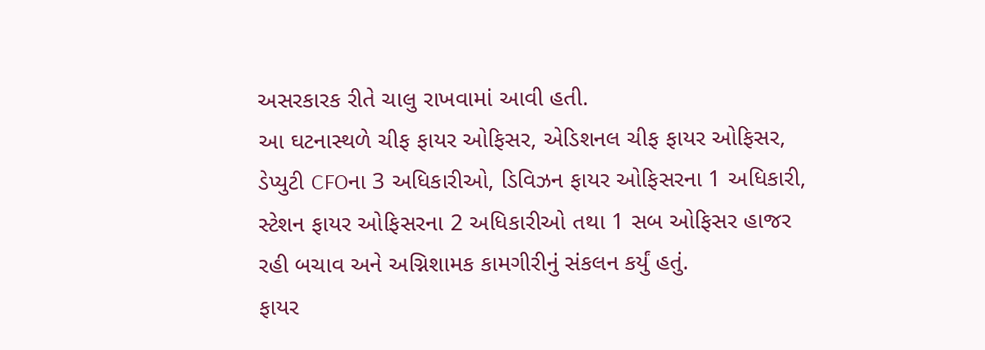અસરકારક રીતે ચાલુ રાખવામાં આવી હતી.
આ ઘટનાસ્થળે ચીફ ફાયર ઓફિસર, એડિશનલ ચીફ ફાયર ઓફિસર, ડેપ્યુટી CFOના 3 અધિકારીઓ, ડિવિઝન ફાયર ઓફિસરના 1 અધિકારી, સ્ટેશન ફાયર ઓફિસરના 2 અધિકારીઓ તથા 1 સબ ઓફિસર હાજર રહી બચાવ અને અગ્નિશામક કામગીરીનું સંકલન કર્યું હતું.
ફાયર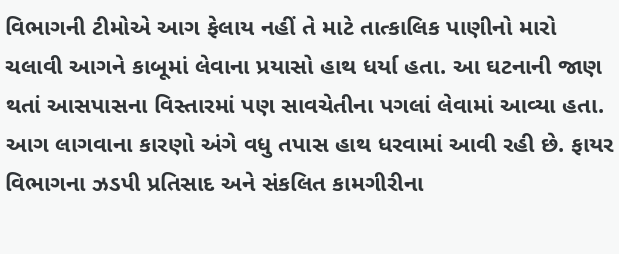વિભાગની ટીમોએ આગ ફેલાય નહીં તે માટે તાત્કાલિક પાણીનો મારો ચલાવી આગને કાબૂમાં લેવાના પ્રયાસો હાથ ધર્યા હતા. આ ઘટનાની જાણ થતાં આસપાસના વિસ્તારમાં પણ સાવચેતીના પગલાં લેવામાં આવ્યા હતા. આગ લાગવાના કારણો અંગે વધુ તપાસ હાથ ધરવામાં આવી રહી છે. ફાયર વિભાગના ઝડપી પ્રતિસાદ અને સંકલિત કામગીરીના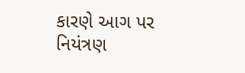કારણે આગ પર નિયંત્રણ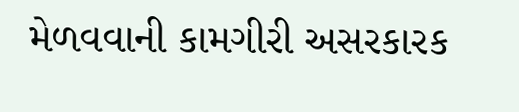મેળવવાની કામગીરી અસરકારક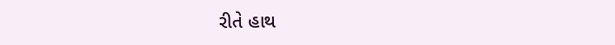રીતે હાથ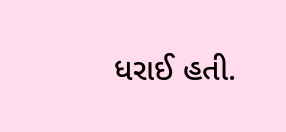ધરાઈ હતી.